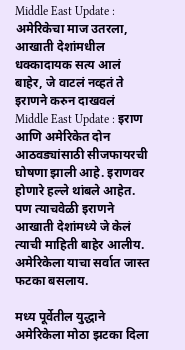Middle East Update : अमेरिकेचा माज उतरला, आखाती देशांमधील धक्कादायक सत्य आलं बाहेर, जे वाटलं नव्हतं ते इराणने करुन दाखवलं
Middle East Update : इराण आणि अमेरिकेत दोन आठवड्यांसाठी सीजफायरची घोषणा झाली आहे. इराणवर होणारे हल्ले थांबले आहेत. पण त्याचवेळी इराणने आखाती देशांमध्ये जे केलं त्याची माहिती बाहेर आलीय. अमेरिकेला याचा सर्वात जास्त फटका बसलाय.

मध्य पूर्वेतील युद्धाने अमेरिकेला मोठा झटका दिला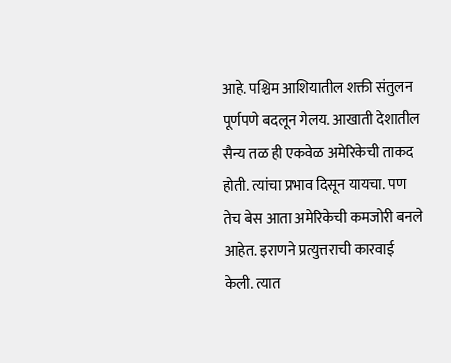आहे. पश्चिम आशियातील शक्ती संतुलन पूर्णपणे बदलून गेलय. आखाती देशातील सैन्य तळ ही एकवेळ अमेरिकेची ताकद होती. त्यांचा प्रभाव दिसून यायचा. पण तेच बेस आता अमेरिकेची कमजोरी बनले आहेत. इराणने प्रत्युत्तराची कारवाई केली. त्यात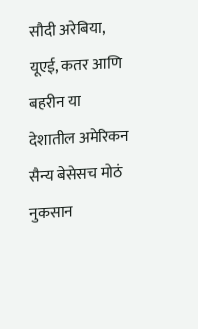सौदी अरेबिया, यूएई, कतर आणि बहरीन या देशातील अमेरिकन सैन्य बेसेसच मोठं नुकसान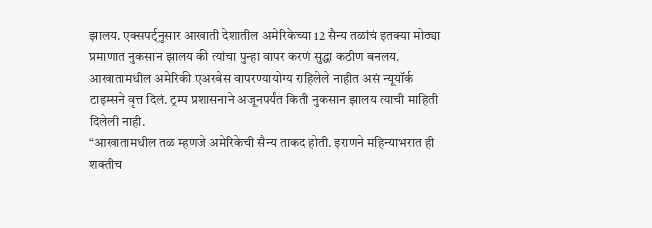झालय. एक्सपर्ट्नुसार आखाती देशातील अमेरिकेच्या 12 सैन्य तळांचं इतक्या मोठ्या प्रमाणात नुकसान झालय की त्यांचा पुन्हा वापर करणं सुद्धा कठीण बनलय. आखातामधील अमेरिकी एअरबेस वापरण्यायोग्य राहिलेले नाहीत असं न्यूयॉर्क टाइम्सने वृत्त दिलं. ट्रम्प प्रशासनाने अजूनपर्यंत किती नुकसान झालय त्याची माहिती दिलेली नाही.
“आखातामधील तळ म्हणजे अमेरिकेची सैन्य ताकद होती. इराणने महिन्याभरात ही शक्तीच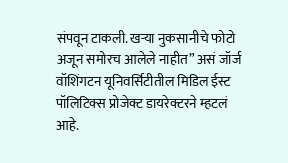संपवून टाकली. खऱ्या नुकसानीचे फोटो अजून समोरच आलेले नाहीत” असं जॉर्ज वॉशिंगटन यूनिवर्सिटीतील मिडिल ईस्ट पॉलिटिक्स प्रोजेक्ट डायरेक्टरने म्हटलं आहे.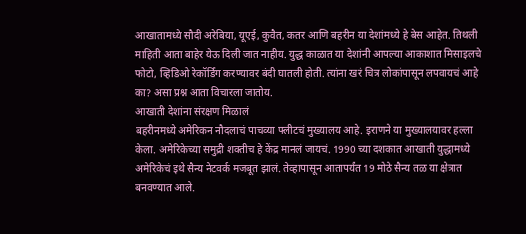आखातामध्ये सौदी अरेबिया, यूएई, कुवैत, कतर आणि बहरीन या देशांमध्ये हे बेस आहेत. तिथली माहिती आता बाहेर येऊ दिली जात नाहीय. युद्ध काळात या देशांनी आपल्या आकाशात मिसाइलचे फोटो, व्हिडिओ रेकॉर्डिंग करण्यावर बंदी घातली होती. त्यांना खरं चित्र लोकांपासून लपवायचं आहे का? असा प्रश्न आता विचारला जातोय.
आखाती देशांना संरक्षण मिळालं
बहरीनमध्ये अमेरिकन नौदलाचं पाचव्या फ्लीटचं मुख्यालय आहे. इराणने या मुख्यालयावर हल्ला केला. अमेरिकेच्या समुद्री शक्तीच हे केंद्र मानलं जायचं. 1990 च्या दशकात आखाती युद्धामध्ये अमेरिकेचं इथे सैन्य नेटवर्क मजबूत झालं. तेव्हापासून आतापर्यंत 19 मोठे सैन्य तळ या क्षेत्रात बनवण्यात आले.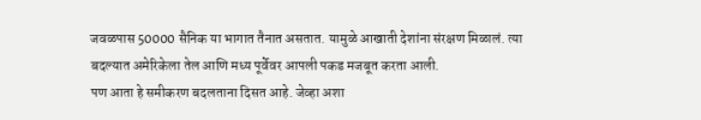जवळपास 50000 सैनिक या भागात तैनात असतात. यामुळे आखाती देशांना संरक्षण मिळालं. त्या बदल्यात अमेरिकेला तेल आणि मध्य पूर्वेवर आपली पकड मजबूत करता आली.
पण आता हे समीकरण बदलताना दिसत आहे. जेव्हा अशा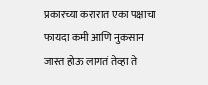प्रकारच्या करारात एका पक्षाचा फायदा कमी आणि नुकसान जास्त होऊ लागतं तेव्हा ते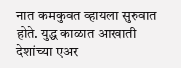नात कमकुवत व्हायला सुरुवात होते. युद्ध काळात आखाती देशांच्या एअर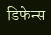डिफेन्स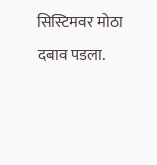सिस्टिमवर मोठा दबाव पडला.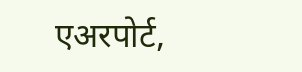एअरपोर्ट,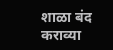शाळा बंद कराव्या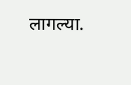लागल्या.